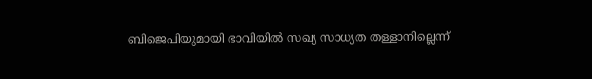ബിജെപിയുമായി ഭാവിയില്‍ സഖ്യ സാധ്യത തള്ളാനില്ലെന്ന്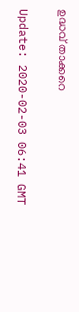ഉദ്ധവ് താക്കറെ

Update: 2020-02-03 06:41 GMT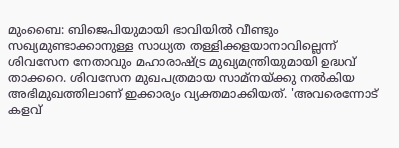മുംബൈ: ബിജെപിയുമായി ഭാവിയില്‍ വീണ്ടും സഖ്യമുണ്ടാക്കാനുള്ള സാധ്യത തള്ളിക്കളയാനാവില്ലെന്ന് ശിവസേന നേതാവും മഹാരാഷ്ട്ര മുഖ്യമന്ത്രിയുമായി ഉദ്ധവ് താക്കറെ. ശിവസേന മുഖപത്രമായ സാമ്‌നയ്ക്കു നല്‍കിയ അഭിമുഖത്തിലാണ് ഇക്കാര്യം വ്യക്തമാക്കിയത്. 'അവരെന്നോട് കളവ്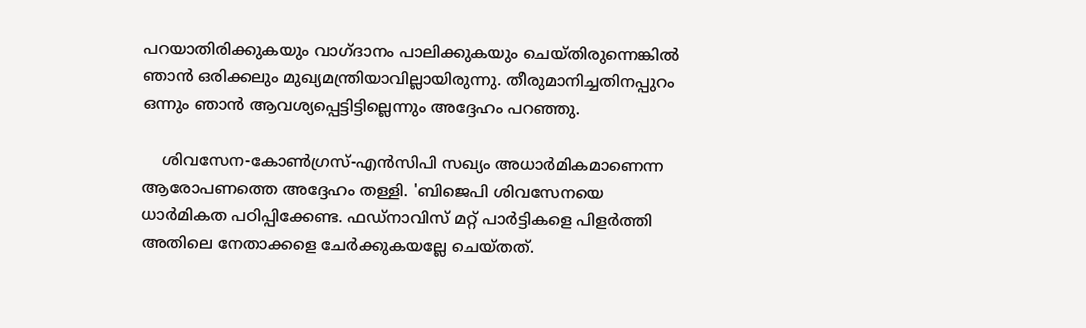പറയാതിരിക്കുകയും വാഗ്ദാനം പാലിക്കുകയും ചെയ്തിരുന്നെങ്കില്‍ ഞാന്‍ ഒരിക്കലും മുഖ്യമന്ത്രിയാവില്ലായിരുന്നു. തീരുമാനിച്ചതിനപ്പുറം ഒന്നും ഞാന്‍ ആവശ്യപ്പെട്ടിട്ടില്ലെന്നും അദ്ദേഹം പറഞ്ഞു.

    ശിവസേന-കോണ്‍ഗ്രസ്-എന്‍സിപി സഖ്യം അധാര്‍മികമാണെന്ന ആരോപണത്തെ അദ്ദേഹം തള്ളി. 'ബിജെപി ശിവസേനയെ ധാര്‍മികത പഠിപ്പിക്കേണ്ട. ഫഡ്‌നാവിസ് മറ്റ് പാര്‍ട്ടികളെ പിളര്‍ത്തി അതിലെ നേതാക്കളെ ചേര്‍ക്കുകയല്ലേ ചെയ്തത്.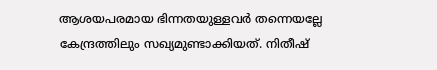ആശയപരമായ ഭിന്നതയുള്ളവര്‍ തന്നെയല്ലേ കേന്ദ്രത്തിലും സഖ്യമുണ്ടാക്കിയത്. നിതീഷ്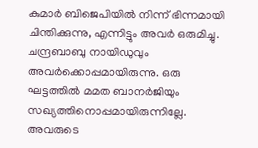കുമാര്‍ ബിജെപിയില്‍ നിന്ന് ഭിന്നമായി ചിന്തിക്കുന്നു, എന്നിട്ടും അവര്‍ ഒരുമിച്ചു. ചന്ദ്രബാബു നായിഡുവും അവര്‍ക്കൊപ്പമായിരുന്നു. ഒരു ഘട്ടത്തില്‍ മമത ബാനര്‍ജിയും സഖ്യത്തിനൊപ്പമായിരുന്നില്ലേ. അവരുടെ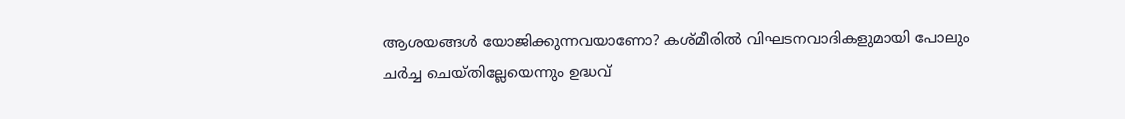ആശയങ്ങള്‍ യോജിക്കുന്നവയാണോ? കശ്മീരില്‍ വിഘടനവാദികളുമായി പോലും ചര്‍ച്ച ചെയ്തില്ലേയെന്നും ഉദ്ധവ്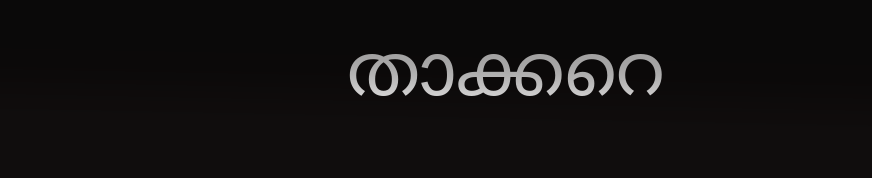താക്കറെ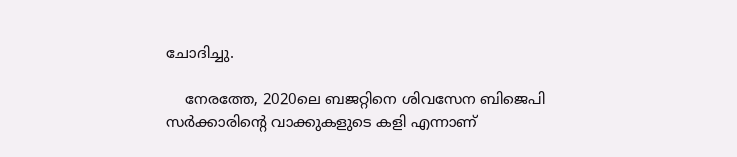ചോദിച്ചു.

    നേരത്തേ, 2020ലെ ബജറ്റിനെ ശിവസേന ബിജെപി സര്‍ക്കാരിന്റെ വാക്കുകളുടെ കളി എന്നാണ്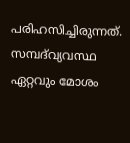പരിഹസിച്ചിരുന്നത്. സമ്പദ്‌വ്യവസ്ഥ ഏറ്റവും മോശം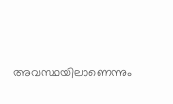അവസ്ഥയിലാണെന്നും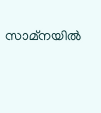സാമ്‌നയില്‍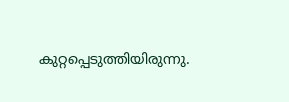കുറ്റപ്പെടുത്തിയിരുന്നു.